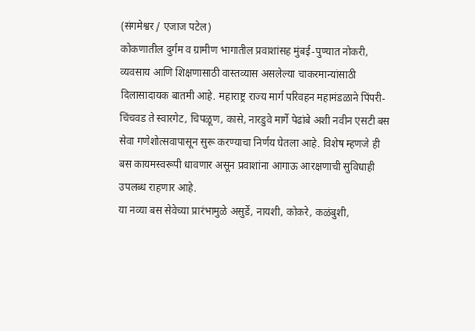(संगमेश्वर / एजाज पटेल)
कोकणातील दुर्गम व ग्रामीण भागातील प्रवाशांसह मुंबई-पुण्यात नोकरी, व्यवसाय आणि शिक्षणासाठी वास्तव्यास असलेल्या चाकरमान्यांसाठी दिलासादायक बातमी आहे. महाराष्ट्र राज्य मार्ग परिवहन महामंडळाने पिंपरी-चिंचवड ते स्वारगेट, चिपळूण, कासे, नारडुवे मार्गे पेढांबे अशी नवीन एसटी बस सेवा गणेशोत्सवापासून सुरू करण्याचा निर्णय घेतला आहे. विशेष म्हणजे ही बस कायमस्वरूपी धावणार असून प्रवाशांना आगाऊ आरक्षणाची सुविधाही उपलब्ध राहणार आहे.
या नव्या बस सेवेच्या प्रारंभामुळे असुर्डे, नायशी, कोकरे, कळंबुशी,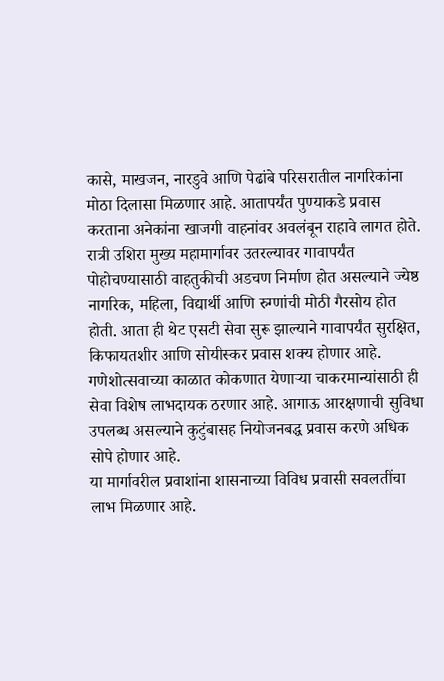कासे, माखजन, नारडुवे आणि पेढांबे परिसरातील नागरिकांना मोठा दिलासा मिळणार आहे. आतापर्यंत पुण्याकडे प्रवास करताना अनेकांना खाजगी वाहनांवर अवलंबून राहावे लागत होते. रात्री उशिरा मुख्य महामार्गावर उतरल्यावर गावापर्यंत पोहोचण्यासाठी वाहतुकीची अडचण निर्माण होत असल्याने ज्येष्ठ नागरिक, महिला, विद्यार्थी आणि रुग्णांची मोठी गैरसोय होत होती. आता ही थेट एसटी सेवा सुरू झाल्याने गावापर्यंत सुरक्षित, किफायतशीर आणि सोयीस्कर प्रवास शक्य होणार आहे.
गणेशोत्सवाच्या काळात कोकणात येणाऱ्या चाकरमान्यांसाठी ही सेवा विशेष लाभदायक ठरणार आहे. आगाऊ आरक्षणाची सुविधा उपलब्ध असल्याने कुटुंबासह नियोजनबद्ध प्रवास करणे अधिक सोपे होणार आहे.
या मार्गावरील प्रवाशांना शासनाच्या विविध प्रवासी सवलतींचा लाभ मिळणार आहे.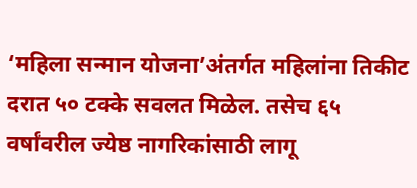‘महिला सन्मान योजना’अंतर्गत महिलांना तिकीट दरात ५० टक्के सवलत मिळेल. तसेच ६५ वर्षांवरील ज्येष्ठ नागरिकांसाठी लागू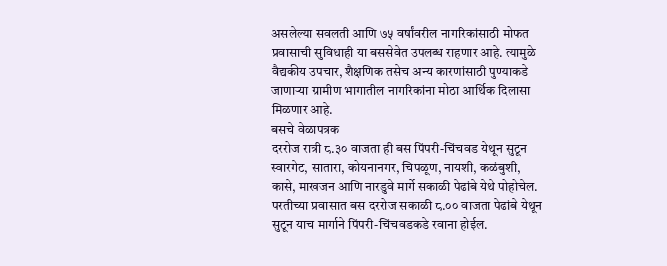असलेल्या सवलती आणि ७५ वर्षांवरील नागरिकांसाठी मोफत प्रवासाची सुविधाही या बससेवेत उपलब्ध राहणार आहे. त्यामुळे वैद्यकीय उपचार, शैक्षणिक तसेच अन्य कारणांसाठी पुण्याकडे जाणाऱ्या ग्रामीण भागातील नागरिकांना मोठा आर्थिक दिलासा मिळणार आहे.
बसचे वेळापत्रक
दररोज रात्री ८.३० वाजता ही बस पिंपरी-चिंचवड येथून सुटून स्वारगेट, सातारा, कोयनानगर, चिपळूण, नायशी, कळंबुशी, कासे, माखजन आणि नारडुवे मार्गे सकाळी पेढांबे येथे पोहोचेल. परतीच्या प्रवासात बस दररोज सकाळी ८.०० वाजता पेढांबे येथून सुटून याच मार्गाने पिंपरी-चिंचवडकडे रवाना होईल.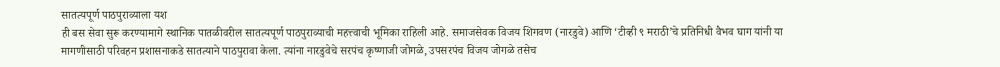सातत्यपूर्ण पाठपुराव्याला यश
ही बस सेवा सुरू करण्यामागे स्थानिक पातळीवरील सातत्यपूर्ण पाठपुराव्याची महत्त्वाची भूमिका राहिली आहे. समाजसेवक विजय शिगवण (नारडुवे) आणि ‘टीव्ही ९ मराठी’चे प्रतिनिधी वैभव घाग यांनी या मागणीसाठी परिवहन प्रशासनाकडे सातत्याने पाठपुरावा केला. त्यांना नारडुवेचे सरपंच कृष्णाजी जोगळे, उपसरपंच विजय जोगळे तसेच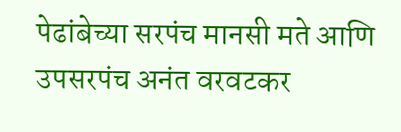पेढांबेच्या सरपंच मानसी मते आणि उपसरपंच अनंत वरवटकर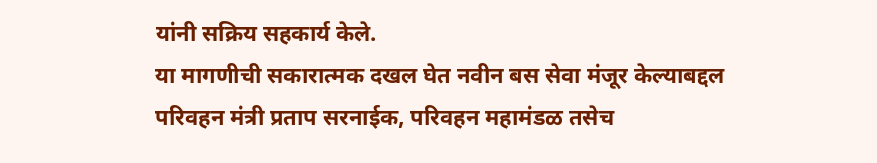यांनी सक्रिय सहकार्य केले.
या मागणीची सकारात्मक दखल घेत नवीन बस सेवा मंजूर केल्याबद्दल परिवहन मंत्री प्रताप सरनाईक, परिवहन महामंडळ तसेच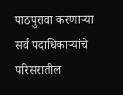पाठपुरावा करणाऱ्या सर्व पदाधिकाऱ्यांचे परिसरातील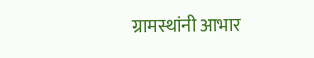ग्रामस्थांनी आभार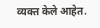व्यक्त केले आहेत.